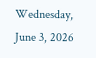Wednesday, June 3, 2026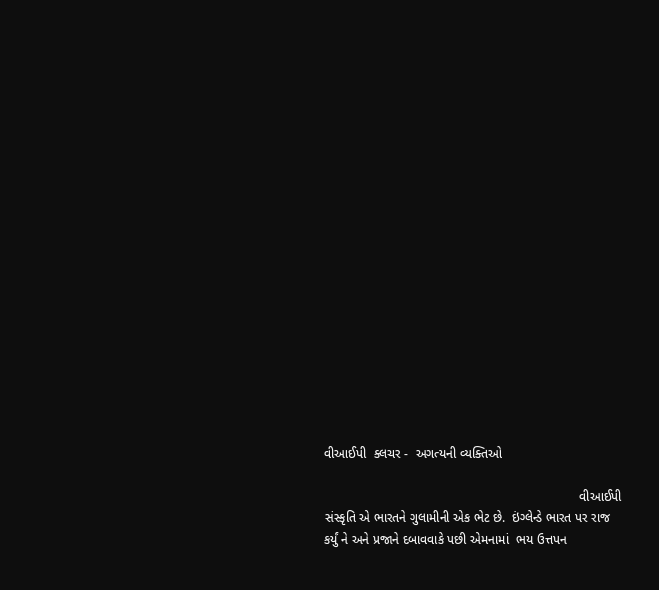વીઆઈપી  ક્લચર -  અગત્યની વ્યક્તિઓ

                                                                       વીઆઈપી સંસ્કૃતિ એ ભારતને ગુલામીની એક ભેટ છે.  ઇંગ્લેન્ડે ભારત પર રાજ કર્યું ને અને પ્રજાને દબાવવાકે પછી એમનામાં  ભય ઉત્તપન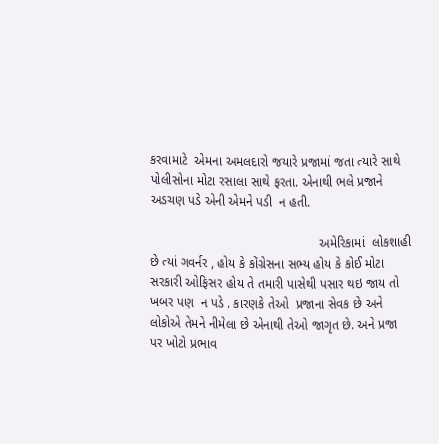કરવામાટે  એમના અમલદારો જયારે પ્રજામાં જતા ત્યારે સાથે  પોલીસોના મોટા રસાલા સાથે ફરતા. એનાથી ભલે પ્રજાને અડચણ પડે એની એમને પડી  ન હતી.

                                               અમેરિકામાં  લોકશાહી  છે ત્યાં ગવર્નર , હોય કે કોંગ્રેસના સભ્ય હોય કે કોઈ મોટા સરકારી ઓફિસર હોય તે તમારી પાસેથી પસાર થઇ જાય તો ખબર પણ  ન પડે . કારણકે તેઓ  પ્રજાના સેવક છે અને લોકોએ તેમને નીમેલા છે એનાથી તેઓ જાગૃત છે. અને પ્રજા પર ખોટો પ્રભાવ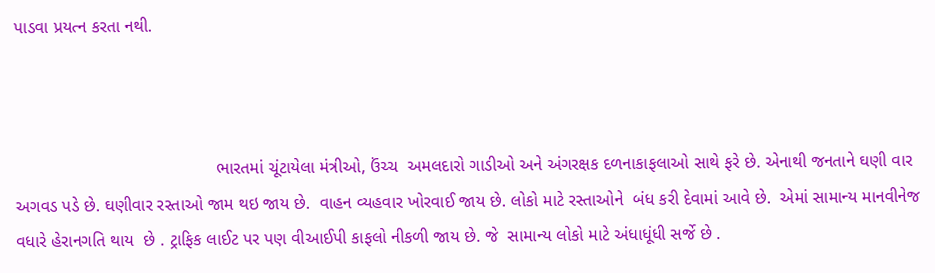પાડવા પ્રયત્ન કરતા નથી.



                                          ભારતમાં ચૂંટાયેલા મંત્રીઓ, ઉંચ્ચ  અમલદારો ગાડીઓ અને અંગરક્ષક દળનાકાફલાઓ સાથે ફરે છે. એનાથી જનતાને ઘણી વાર અગવડ પડે છે. ઘણીવાર રસ્તાઓ જામ થઇ જાય છે.  વાહન વ્યહવાર ખોરવાઈ જાય છે. લોકો માટે રસ્તાઓને  બંધ કરી દેવામાં આવે છે.  એમાં સામાન્ય માનવીનેજ વધારે હેરાનગતિ થાય  છે . ટ્રાફિક લાઈટ પર પણ વીઆઈપી કાફલો નીકળી જાય છે. જે  સામાન્ય લોકો માટે અંધાધૂંધી સર્જે છે .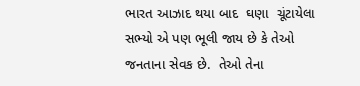ભારત આઝાદ થયા બાદ  ઘણા  ચૂંટાયેલા સભ્યો એ પણ ભૂલી જાય છે કે તેઓ  જનતાના સેવક છે.  તેઓ તેના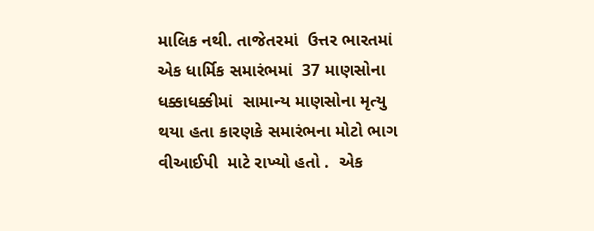માલિક નથી. તાજેતરમાં  ઉત્તર ભારતમાં  એક ધાર્મિક સમારંભમાં  37 માણસોના ધક્કાધક્કીમાં  સામાન્ય માણસોના મૃત્યુ થયા હતા કારણકે સમારંભના મોટો ભાગ વીઆઈપી  માટે રાખ્યો હતો .  એક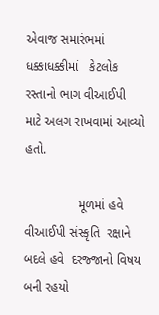એવાજ સમારંભમાં  ધક્કાધક્કીમાં   કેટલોક રસ્તાનો ભાગ વીઆઈપી  માટે અલગ રાખવામાં આવ્યો હતો.

               મૂળમાં હવે વીઆઈપી સંસ્કૃતિ  રક્ષાને  બદલે હવે  દરજ્જાનો વિષય બની રહયો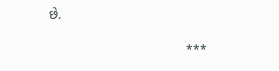છે.

                                      ***